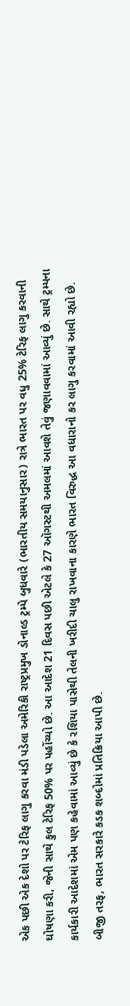એક પછી એક દેશો પર ટેરિફ લાગુ કરવા મંડી પડેલા અમેરિકી રાષ્ટ્રપ્રમુખ ડોનાલ્ડ ટ્રમ્પે બુધવારે (ભારતીય સમયાનુસાર) રાત્રે ભારત પર વધુ 25% ટેરિફ લાગુ કરવાની ઘોષણા કરી, જેની સાથે કુલ ટેરિફ 50% પર પહોંચ્યો છે. આ આદેશ 21 દિવસ પછી એટલે કે 27 ઑગસ્ટથી અમલમાં આવશે તેવું જણાવવામાં આવ્યું છે. સાથે ટ્રમ્પના કાર્યકારી આદેશમાં એમ પણ કહેવામાં આવ્યું છે કે રશિયા પાસેથી તેલની ખરીદી ચાલુ રાખવાના કારણે ભારત વિરુદ્ધ આ વધારાનો કર લાગુ કરવામાં આવી રહ્યો છે. બીજી તરફ, ભારત સરકારે કડક શબ્દોમાં પ્રતિક્રિયા આપી છે.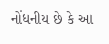નોંધનીય છે કે આ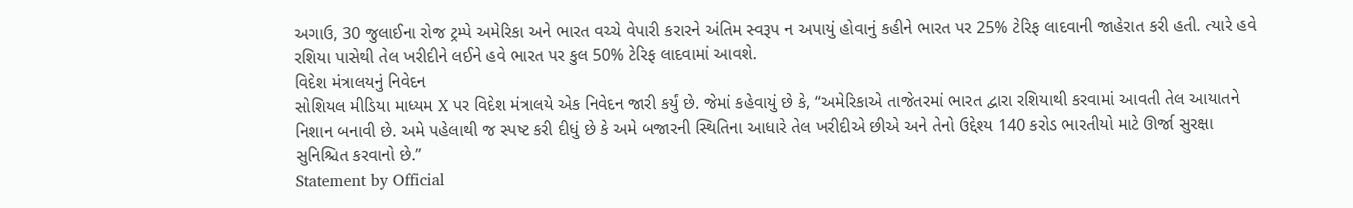અગાઉ, 30 જુલાઈના રોજ ટ્રમ્પે અમેરિકા અને ભારત વચ્ચે વેપારી કરારને અંતિમ સ્વરૂપ ન અપાયું હોવાનું કહીને ભારત પર 25% ટેરિફ લાદવાની જાહેરાત કરી હતી. ત્યારે હવે રશિયા પાસેથી તેલ ખરીદીને લઈને હવે ભારત પર કુલ 50% ટેરિફ લાદવામાં આવશે.
વિદેશ મંત્રાલયનું નિવેદન
સોશિયલ મીડિયા માધ્યમ X પર વિદેશ મંત્રાલયે એક નિવેદન જારી કર્યું છે. જેમાં કહેવાયું છે કે, “અમેરિકાએ તાજેતરમાં ભારત દ્વારા રશિયાથી કરવામાં આવતી તેલ આયાતને નિશાન બનાવી છે. અમે પહેલાથી જ સ્પષ્ટ કરી દીધું છે કે અમે બજારની સ્થિતિના આધારે તેલ ખરીદીએ છીએ અને તેનો ઉદ્દેશ્ય 140 કરોડ ભારતીયો માટે ઊર્જા સુરક્ષા સુનિશ્ચિત કરવાનો છે.”
Statement by Official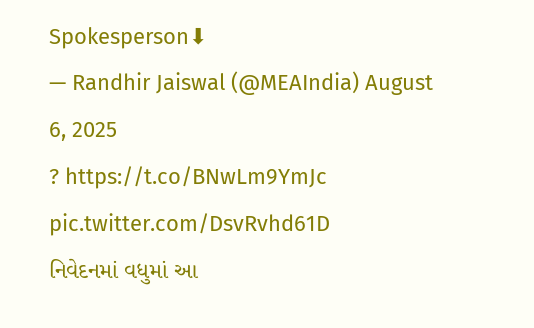Spokesperson⬇
— Randhir Jaiswal (@MEAIndia) August 6, 2025
? https://t.co/BNwLm9YmJc pic.twitter.com/DsvRvhd61D
નિવેદનમાં વધુમાં આ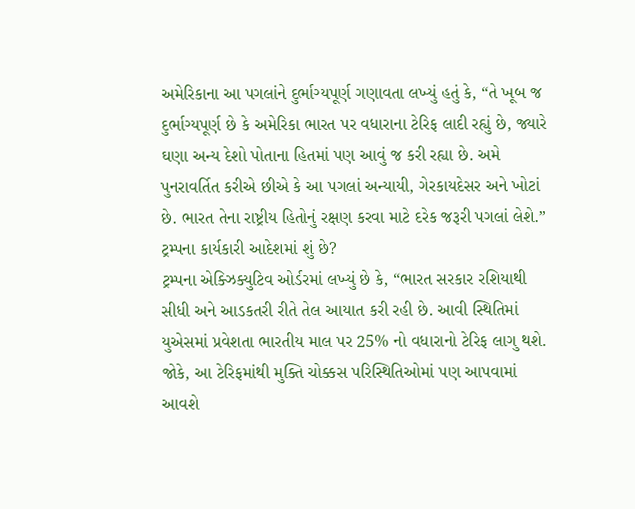અમેરિકાના આ પગલાંને દુર્ભાગ્યપૂર્ણ ગણાવતા લખ્યું હતું કે, “તે ખૂબ જ દુર્ભાગ્યપૂર્ણ છે કે અમેરિકા ભારત પર વધારાના ટેરિફ લાદી રહ્યું છે, જ્યારે ઘણા અન્ય દેશો પોતાના હિતમાં પણ આવું જ કરી રહ્યા છે. અમે પુનરાવર્તિત કરીએ છીએ કે આ પગલાં અન્યાયી, ગેરકાયદેસર અને ખોટાં છે. ભારત તેના રાષ્ટ્રીય હિતોનું રક્ષણ કરવા માટે દરેક જરૂરી પગલાં લેશે.”
ટ્રમ્પના કાર્યકારી આદેશમાં શું છે?
ટ્રમ્પના એક્ઝિક્યુટિવ ઓર્ડરમાં લખ્યું છે કે, “ભારત સરકાર રશિયાથી સીધી અને આડકતરી રીતે તેલ આયાત કરી રહી છે. આવી સ્થિતિમાં યુએસમાં પ્રવેશતા ભારતીય માલ પર 25% નો વધારાનો ટેરિફ લાગુ થશે. જોકે, આ ટેરિફમાંથી મુક્તિ ચોક્કસ પરિસ્થિતિઓમાં પણ આપવામાં આવશે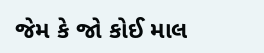જેમ કે જો કોઈ માલ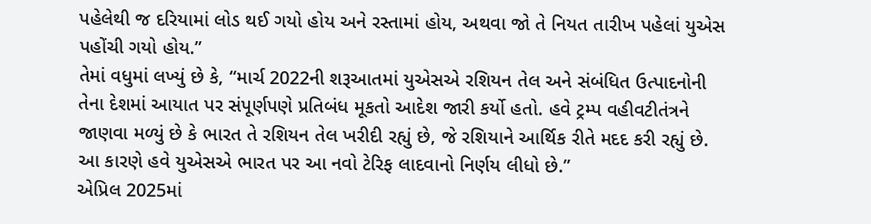પહેલેથી જ દરિયામાં લોડ થઈ ગયો હોય અને રસ્તામાં હોય, અથવા જો તે નિયત તારીખ પહેલાં યુએસ પહોંચી ગયો હોય.”
તેમાં વધુમાં લખ્યું છે કે, “માર્ચ 2022ની શરૂઆતમાં યુએસએ રશિયન તેલ અને સંબંધિત ઉત્પાદનોની તેના દેશમાં આયાત પર સંપૂર્ણપણે પ્રતિબંધ મૂકતો આદેશ જારી કર્યો હતો. હવે ટ્રમ્પ વહીવટીતંત્રને જાણવા મળ્યું છે કે ભારત તે રશિયન તેલ ખરીદી રહ્યું છે, જે રશિયાને આર્થિક રીતે મદદ કરી રહ્યું છે. આ કારણે હવે યુએસએ ભારત પર આ નવો ટેરિફ લાદવાનો નિર્ણય લીધો છે.”
એપ્રિલ 2025માં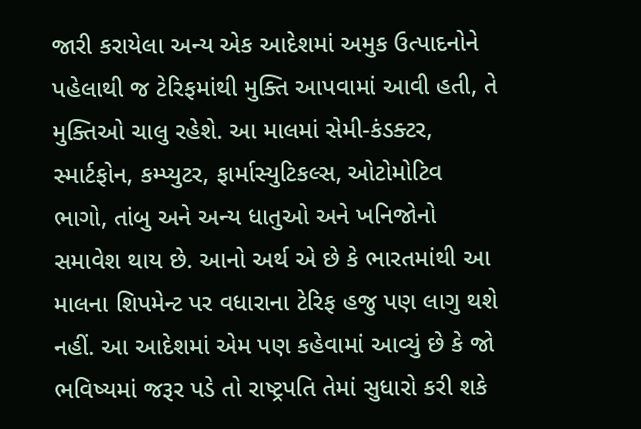જારી કરાયેલા અન્ય એક આદેશમાં અમુક ઉત્પાદનોને પહેલાથી જ ટેરિફમાંથી મુક્તિ આપવામાં આવી હતી, તે મુક્તિઓ ચાલુ રહેશે. આ માલમાં સેમી-કંડક્ટર, સ્માર્ટફોન, કમ્પ્યુટર, ફાર્માસ્યુટિકલ્સ, ઓટોમોટિવ ભાગો, તાંબુ અને અન્ય ધાતુઓ અને ખનિજોનો સમાવેશ થાય છે. આનો અર્થ એ છે કે ભારતમાંથી આ માલના શિપમેન્ટ પર વધારાના ટેરિફ હજુ પણ લાગુ થશે નહીં. આ આદેશમાં એમ પણ કહેવામાં આવ્યું છે કે જો ભવિષ્યમાં જરૂર પડે તો રાષ્ટ્રપતિ તેમાં સુધારો કરી શકે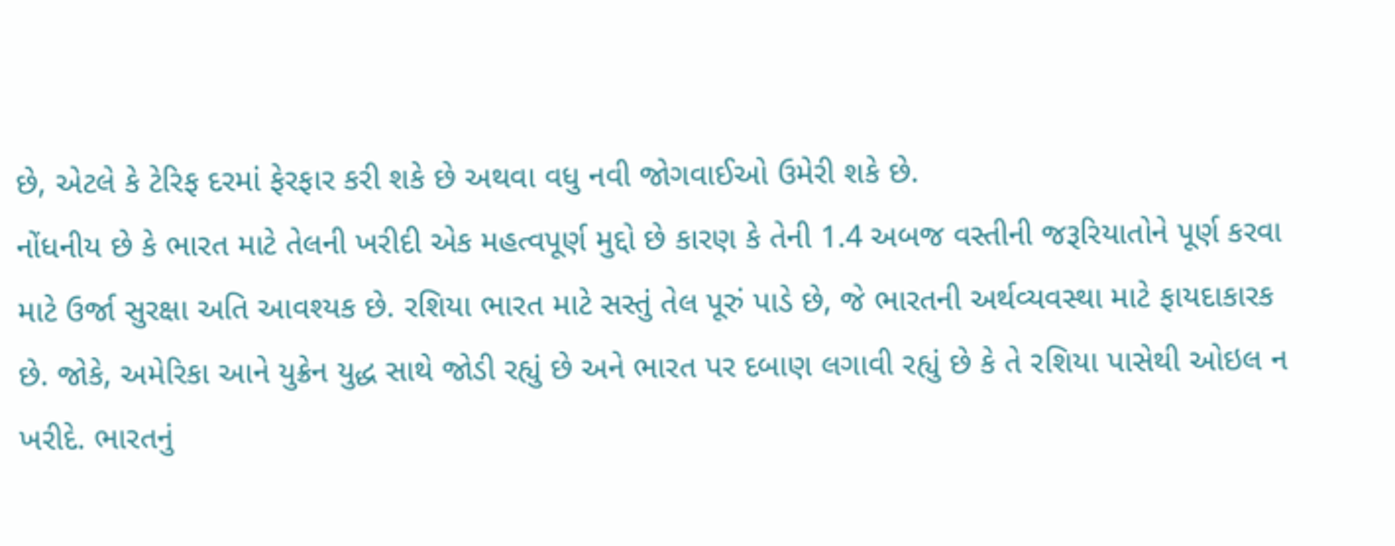છે, એટલે કે ટેરિફ દરમાં ફેરફાર કરી શકે છે અથવા વધુ નવી જોગવાઈઓ ઉમેરી શકે છે.
નોંધનીય છે કે ભારત માટે તેલની ખરીદી એક મહત્વપૂર્ણ મુદ્દો છે કારણ કે તેની 1.4 અબજ વસ્તીની જરૂરિયાતોને પૂર્ણ કરવા માટે ઉર્જા સુરક્ષા અતિ આવશ્યક છે. રશિયા ભારત માટે સસ્તું તેલ પૂરું પાડે છે, જે ભારતની અર્થવ્યવસ્થા માટે ફાયદાકારક છે. જોકે, અમેરિકા આને યુક્રેન યુદ્ધ સાથે જોડી રહ્યું છે અને ભારત પર દબાણ લગાવી રહ્યું છે કે તે રશિયા પાસેથી ઓઇલ ન ખરીદે. ભારતનું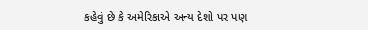કહેવું છે કે અમેરિકાએ અન્ય દેશો પર પણ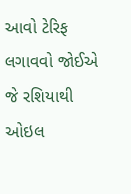આવો ટેરિફ લગાવવો જોઈએ જે રશિયાથી ઓઇલ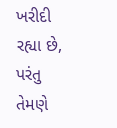ખરીદી રહ્યા છે, પરંતુ તેમણે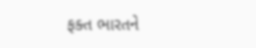ફક્ત ભારતને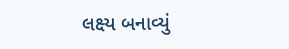લક્ષ્ય બનાવ્યું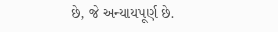છે, જે અન્યાયપૂર્ણ છે.